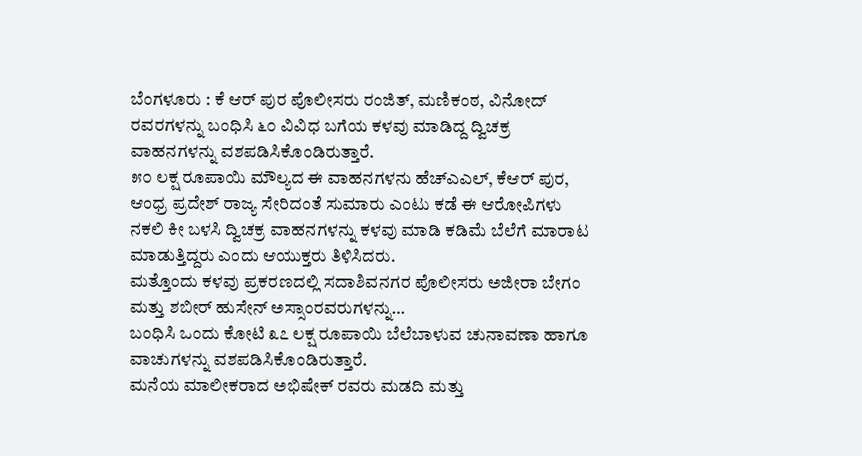ಬೆಂಗಳೂರು : ಕೆ ಆರ್ ಪುರ ಪೊಲೀಸರು ರಂಜಿತ್, ಮಣಿಕಂಠ, ವಿನೋದ್ ರವರಗಳನ್ನು ಬಂಧಿಸಿ ೬೦ ವಿವಿಧ ಬಗೆಯ ಕಳವು ಮಾಡಿದ್ದ ದ್ವಿಚಕ್ರ ವಾಹನಗಳನ್ನು ವಶಪಡಿಸಿಕೊಂಡಿರುತ್ತಾರೆ.
೫೦ ಲಕ್ಷ ರೂಪಾಯಿ ಮೌಲ್ಯದ ಈ ವಾಹನಗಳನು ಹೆಚ್ಎಎಲ್, ಕೆಆರ್ ಪುರ, ಆಂಧ್ರ ಪ್ರದೇಶ್ ರಾಜ್ಯ ಸೇರಿದಂತೆ ಸುಮಾರು ಎಂಟು ಕಡೆ ಈ ಆರೋಪಿಗಳು ನಕಲಿ ಕೀ ಬಳಸಿ ದ್ವಿಚಕ್ರ ವಾಹನಗಳನ್ನು ಕಳವು ಮಾಡಿ ಕಡಿಮೆ ಬೆಲೆಗೆ ಮಾರಾಟ ಮಾಡುತ್ತಿದ್ದರು ಎಂದು ಆಯುಕ್ತರು ತಿಳಿಸಿದರು.
ಮತ್ತೊಂದು ಕಳವು ಪ್ರಕರಣದಲ್ಲಿ ಸದಾಶಿವನಗರ ಪೊಲೀಸರು ಅಜೀರಾ ಬೇಗಂ ಮತ್ತು ಶಬೀರ್ ಹುಸೇನ್ ಅಸ್ಸಾಂರವರುಗಳನ್ನು…
ಬಂಧಿಸಿ ಒಂದು ಕೋಟಿ ೩೭ ಲಕ್ಷ ರೂಪಾಯಿ ಬೆಲೆಬಾಳುವ ಚುನಾವಣಾ ಹಾಗೂ ವಾಚುಗಳನ್ನು ವಶಪಡಿಸಿಕೊಂಡಿರುತ್ತಾರೆ.
ಮನೆಯ ಮಾಲೀಕರಾದ ಅಭಿಷೇಕ್ ರವರು ಮಡದಿ ಮತ್ತು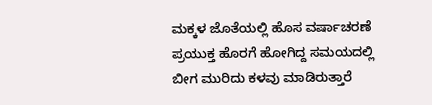ಮಕ್ಕಳ ಜೊತೆಯಲ್ಲಿ ಹೊಸ ವರ್ಷಾಚರಣೆ ಪ್ರಯುಕ್ತ ಹೊರಗೆ ಹೋಗಿದ್ದ ಸಮಯದಲ್ಲಿ ಬೀಗ ಮುರಿದು ಕಳವು ಮಾಡಿರುತ್ತಾರೆ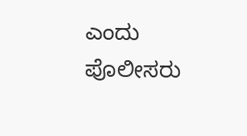ಎಂದು ಪೊಲೀಸರು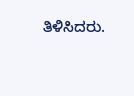ತಿಳಿಸಿದರು.